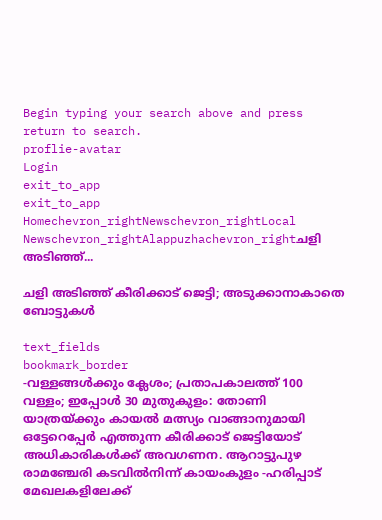Begin typing your search above and press return to search.
proflie-avatar
Login
exit_to_app
exit_to_app
Homechevron_rightNewschevron_rightLocal Newschevron_rightAlappuzhachevron_rightചളി അടിഞ്ഞ്...

ചളി അടിഞ്ഞ് കീരിക്കാട് ജെട്ടി; അടുക്കാനാകാതെ ബോട്ടുകൾ

text_fields
bookmark_border
-വള്ളങ്ങൾക്കും ക്ലേശം; പ്രതാപകാലത്ത് 100 വള്ളം; ഇപ്പോൾ 30 മുതുകുളം: തോണി യാത്രയ്ക്കും കായൽ മത്സ്യം വാങ്ങാനുമായി ഒട്ടേറെപ്പേർ എത്തുന്ന കീരിക്കാട് ജെട്ടിയോട് അധികാരികൾക്ക് അവഗണന. ആറാട്ടുപുഴ രാമഞ്ചേരി കടവിൽനിന്ന് കായംകുളം -ഹരിപ്പാട് മേഖലകളിലേക്ക്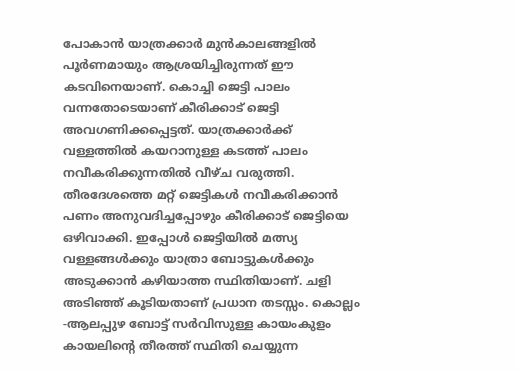പോകാൻ യാത്രക്കാർ മുൻകാലങ്ങളിൽ പൂർണമായും ആശ്രയിച്ചിരുന്നത് ഈ കടവിനെയാണ്. കൊച്ചി ജെട്ടി പാലം വന്നതോടെയാണ് കീരിക്കാട് ജെട്ടി അവഗണിക്കപ്പെട്ടത്. യാത്രക്കാർക്ക് വള്ളത്തിൽ കയറാനുള്ള കടത്ത് പാലം നവീകരിക്കുന്നതിൽ വീഴ്ച വരുത്തി. തീരദേശത്തെ മറ്റ് ജെട്ടികൾ നവീകരിക്കാൻ പണം അനുവദിച്ചപ്പോഴും കീരിക്കാട് ജെട്ടിയെ ഒഴിവാക്കി. ഇപ്പോൾ ജെട്ടിയിൽ മത്സ്യ വള്ളങ്ങൾക്കും യാത്രാ ബോട്ടുകൾക്കും അടുക്കാൻ കഴിയാത്ത സ്ഥിതിയാണ്. ചളി അടിഞ്ഞ് കൂടിയതാണ് പ്രധാന തടസ്സം. കൊല്ലം -ആലപ്പുഴ ബോട്ട് സർവിസുള്ള കായംകുളം കായലിന്റെ തീരത്ത് സ്ഥിതി ചെയ്യുന്ന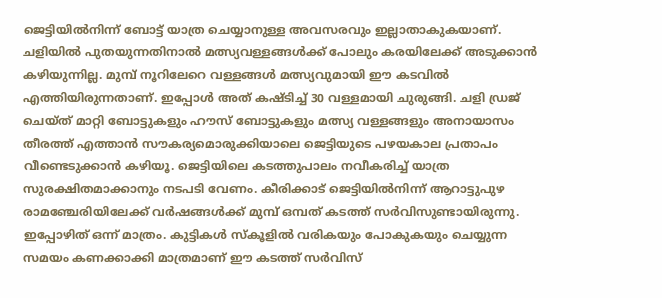ജെട്ടിയിൽനിന്ന് ബോട്ട് യാത്ര ചെയ്യാനുള്ള അവസരവും ഇല്ലാതാകുകയാണ്. ചളിയിൽ പുതയുന്നതിനാൽ മത്സ്യവള്ളങ്ങൾക്ക് പോലും കരയിലേക്ക് അടുക്കാൻ കഴിയുന്നില്ല. മുമ്പ് നൂറിലേറെ വള്ളങ്ങൾ മത്സ്യവുമായി ഈ കടവിൽ എത്തിയിരുന്നതാണ്. ഇപ്പോൾ അത് കഷ്ടിച്ച് 30 വള്ളമായി ചുരുങ്ങി. ചളി ഡ്രജ് ചെയ്ത് മാറ്റി ബോട്ടുകളും ഹൗസ് ബോട്ടുകളും മത്സ്യ വള്ളങ്ങളും അനായാസം തീരത്ത് എത്താൻ സൗകര്യമൊരുക്കിയാലെ ജെട്ടിയുടെ പഴയകാല പ്രതാപം വീണ്ടെടുക്കാൻ കഴിയൂ. ജെട്ടിയിലെ കടത്തുപാലം നവീകരിച്ച് യാത്ര സുരക്ഷിതമാക്കാനും നടപടി വേണം. കീരിക്കാട് ജെട്ടിയിൽനിന്ന് ആറാട്ടുപുഴ രാമഞ്ചേരിയിലേക്ക് വർഷങ്ങൾക്ക് മുമ്പ് ഒമ്പത് കടത്ത് സർവിസുണ്ടായിരുന്നു. ഇപ്പോഴിത് ഒന്ന് മാത്രം. കുട്ടികൾ സ്കൂളിൽ വരികയും പോകുകയും ചെയ്യുന്ന സമയം കണക്കാക്കി മാത്രമാണ് ഈ കടത്ത് സർവിസ്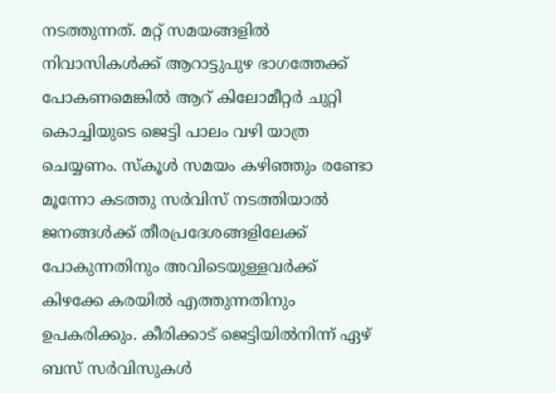നടത്തുന്നത്. മറ്റ് സമയങ്ങളിൽ നിവാസികൾക്ക് ആറാട്ടുപുഴ ഭാഗത്തേക്ക് പോകണമെങ്കിൽ ആറ് കിലോമീറ്റർ ചുറ്റി കൊച്ചിയുടെ ജെട്ടി പാലം വഴി യാത്ര ചെയ്യണം. സ്കൂൾ സമയം കഴിഞ്ഞും രണ്ടോ മൂന്നോ കടത്തു സർവിസ് നടത്തിയാൽ ജനങ്ങൾക്ക് തീരപ്രദേശങ്ങളിലേക്ക് പോകുന്നതിനും അവിടെയുള്ളവർക്ക് കിഴക്കേ കരയിൽ എത്തുന്നതിനും ഉപകരിക്കും. കീരിക്കാട് ജെട്ടിയിൽനിന്ന് ഏഴ് ബസ് സർവിസുകൾ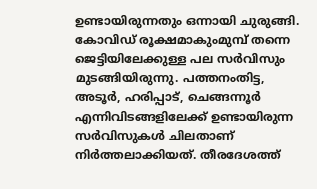ഉണ്ടായിരുന്നതും ഒന്നായി ചുരുങ്ങി. കോവിഡ് രൂക്ഷമാകുംമുമ്പ് തന്നെ ജെട്ടിയിലേക്കുള്ള പല സർവിസും മുടങ്ങിയിരുന്നു. പത്തനംതിട്ട, അടൂർ, ഹരിപ്പാട്, ചെങ്ങന്നൂർ എന്നിവിടങ്ങളിലേക്ക് ഉണ്ടായിരുന്ന സർവിസുകൾ ചിലതാണ് നിർത്തലാക്കിയത്. തീരദേശത്ത്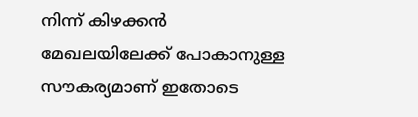നിന്ന് കിഴക്കൻ മേഖലയിലേക്ക് പോകാനുള്ള സൗകര്യമാണ് ഇതോടെ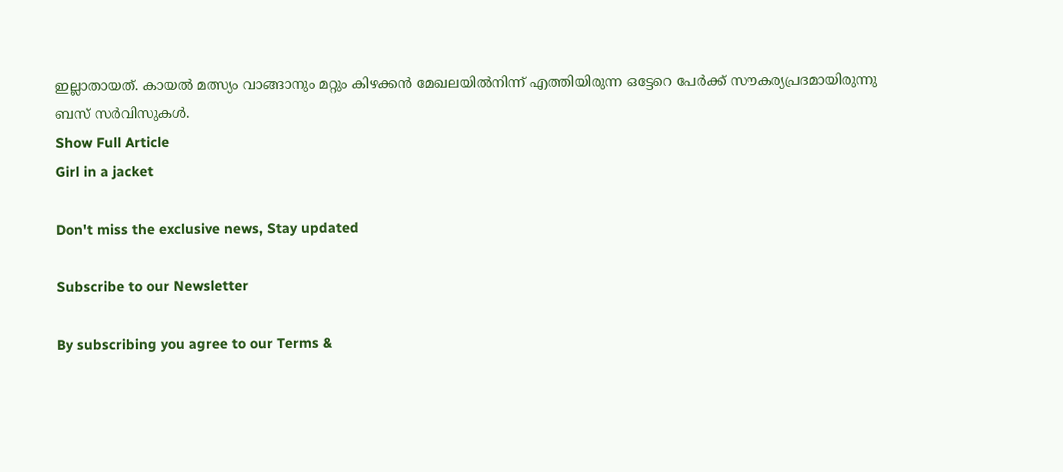ഇല്ലാതായത്. കായൽ മത്സ്യം വാങ്ങാനും മറ്റും കിഴക്കൻ മേഖലയിൽനിന്ന് എത്തിയിരുന്ന ഒട്ടേറെ പേർക്ക് സൗകര്യപ്രദമായിരുന്നു ബസ് സർവിസുകൾ.
Show Full Article
Girl in a jacket

Don't miss the exclusive news, Stay updated

Subscribe to our Newsletter

By subscribing you agree to our Terms &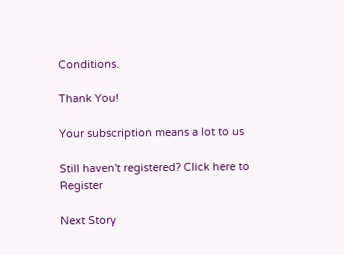Conditions.

Thank You!

Your subscription means a lot to us

Still haven't registered? Click here to Register

Next Story